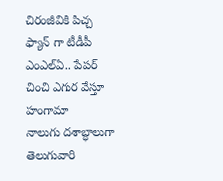చిరంజీవికి పిచ్చ ఫ్యాన్ గా టీడీపీ ఎంఎల్ఏ.. పేపర్ చించి ఎగుర వేస్తూ హంగామా
నాలుగు దశాబ్ధాలుగా తెలుగువారి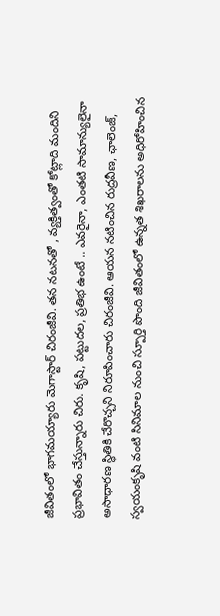జీవితంలో భాగమయ్యారు మెగాస్టార్ చిరంజీవి. తన నటనతో , వ్యక్తిత్వంతో కోట్లాది మందిని ప్రభావితం చేస్తున్నారు చిరు. కృషి, పట్టుదల, ప్రతిభ ఉంటే .. ఎవరైనా, ఎంతటి సామాన్యులైనా అసాధారణ స్థితికి చేరొచ్చని నిరూపించారు చిరంజీవి. ఆయన నటించిన రుద్రవీణ, ఛాలెంజ్, స్వయంకృషి వంటి సినిమాల నుంచి స్పూర్తి పొంది జీవితంలో ఉన్నత శిఖరాలను అధిరోహించిన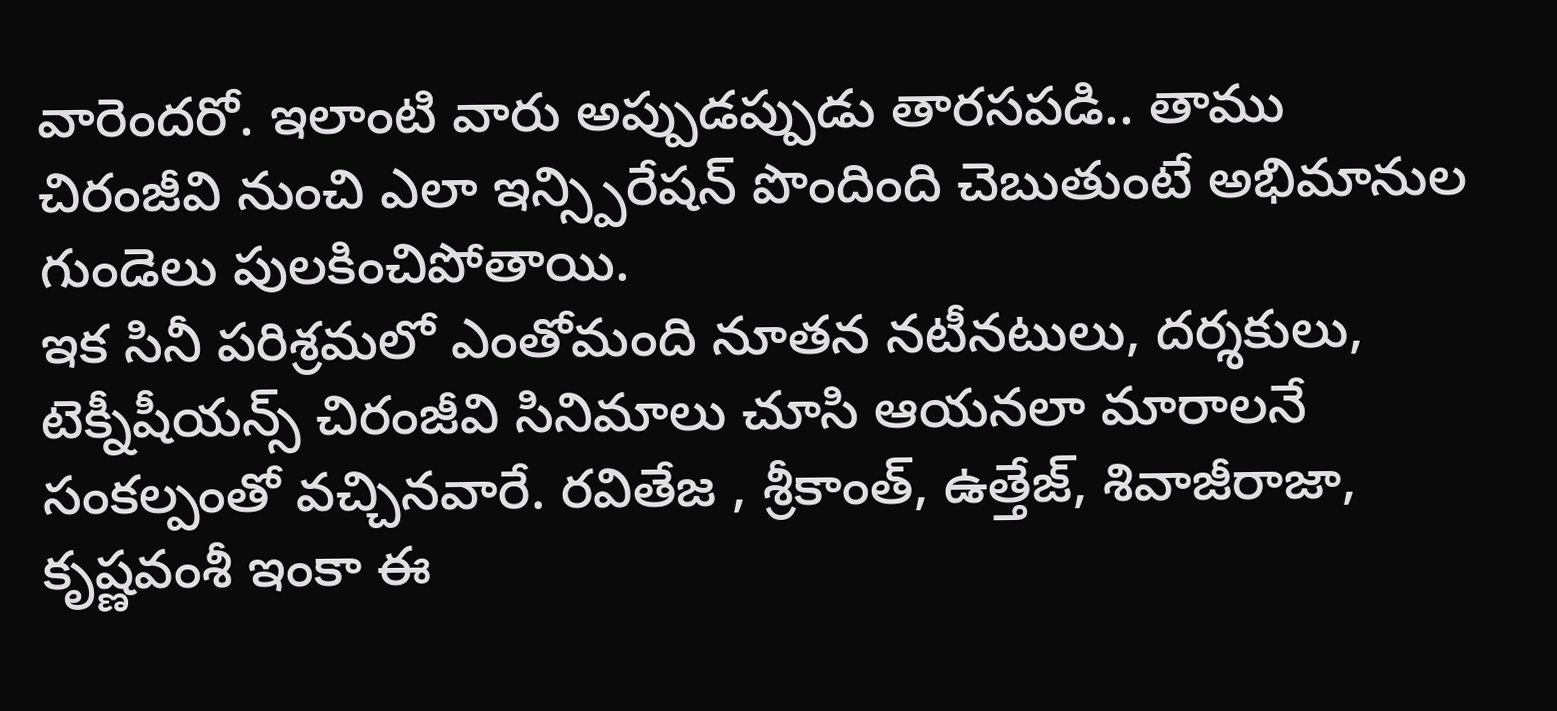వారెందరో. ఇలాంటి వారు అప్పుడప్పుడు తారసపడి.. తాము చిరంజీవి నుంచి ఎలా ఇన్స్పిరేషన్ పొందింది చెబుతుంటే అభిమానుల గుండెలు పులకించిపోతాయి.
ఇక సినీ పరిశ్రమలో ఎంతోమంది నూతన నటీనటులు, దర్శకులు, టెక్నీషీయన్స్ చిరంజీవి సినిమాలు చూసి ఆయనలా మారాలనే సంకల్పంతో వచ్చినవారే. రవితేజ , శ్రీకాంత్, ఉత్తేజ్, శివాజీరాజా, కృష్ణవంశీ ఇంకా ఈ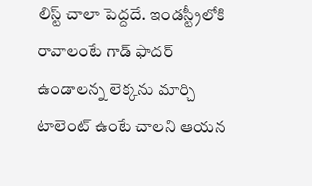లిస్ట్ చాలా పెద్దదే. ఇండస్ట్రీలోకి రావాలంటే గాడ్ ఫాదర్ ఉండాలన్న లెక్కను మార్చి టాలెంట్ ఉంటే చాలని ఆయన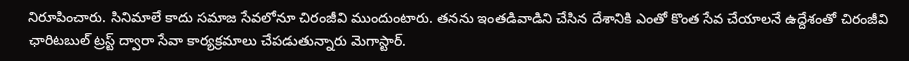నిరూపించారు. సినిమాలే కాదు సమాజ సేవలోనూ చిరంజీవి ముందుంటారు. తనను ఇంతడివాడిని చేసిన దేశానికి ఎంతో కొంత సేవ చేయాలనే ఉద్దేశంతో చిరంజీవి ఛారిటబుల్ ట్రస్ట్ ద్వారా సేవా కార్యక్రమాలు చేపడుతున్నారు మెగాస్టార్.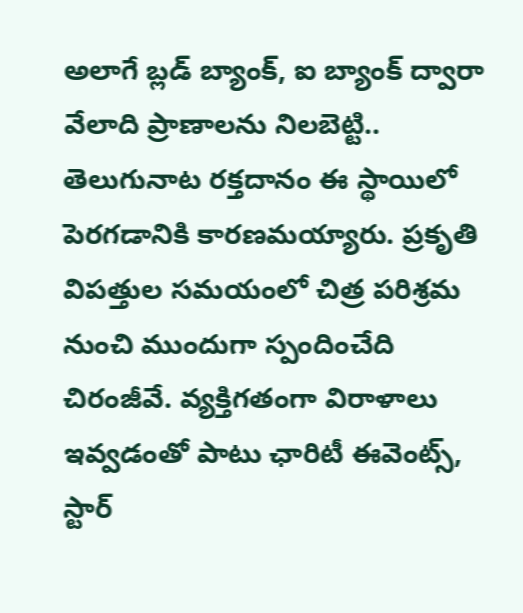అలాగే బ్లడ్ బ్యాంక్, ఐ బ్యాంక్ ద్వారా వేలాది ప్రాణాలను నిలబెట్టి.. తెలుగునాట రక్తదానం ఈ స్థాయిలో పెరగడానికి కారణమయ్యారు. ప్రకృతి విపత్తుల సమయంలో చిత్ర పరిశ్రమ నుంచి ముందుగా స్పందించేది చిరంజీవే. వ్యక్తిగతంగా విరాళాలు ఇవ్వడంతో పాటు ఛారిటీ ఈవెంట్స్, స్టార్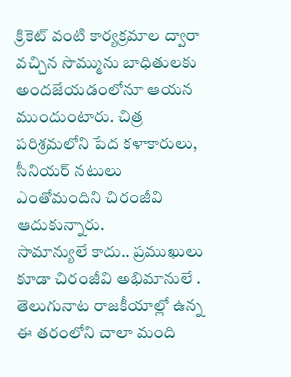క్రికెట్ వంటి కార్యక్రమాల ద్వారా వచ్చిన సొమ్మును బాధితులకు అందజేయడంలోనూ ఆయన ముందుంటారు. చిత్ర పరిశ్రమలోని పేద కళాకారులు, సీనియర్ నటులు ఎంతోమందిని చిరంజీవి ఆదుకున్నారు.
సామాన్యులే కాదు.. ప్రముఖులు కూడా చిరంజీవి అభిమానులే . తెలుగునాట రాజకీయాల్లో ఉన్న ఈ తరంలోని చాలా మంది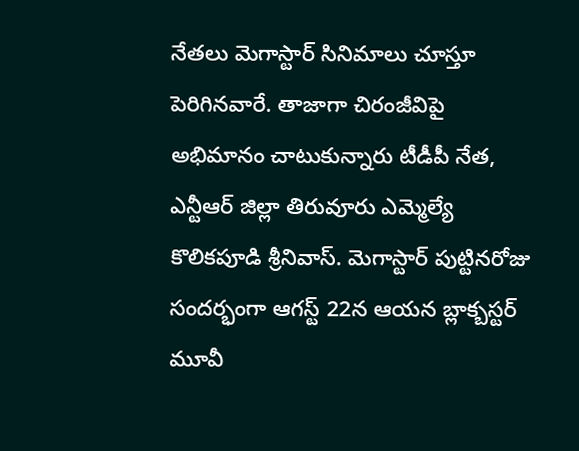నేతలు మెగాస్టార్ సినిమాలు చూస్తూ పెరిగినవారే. తాజాగా చిరంజీవిపై అభిమానం చాటుకున్నారు టీడీపీ నేత, ఎన్టీఆర్ జిల్లా తిరువూరు ఎమ్మెల్యే కొలికపూడి శ్రీనివాస్. మెగాస్టార్ పుట్టినరోజు సందర్భంగా ఆగస్ట్ 22న ఆయన బ్లాక్బస్టర్ మూవీ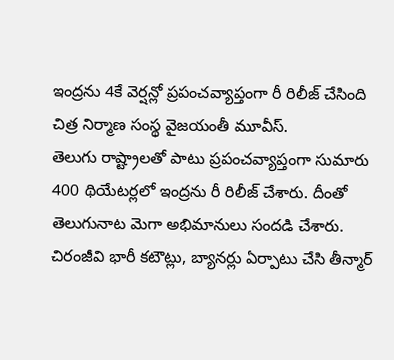ఇంద్రను 4కే వెర్షన్లో ప్రపంచవ్యాప్తంగా రీ రిలీజ్ చేసింది చిత్ర నిర్మాణ సంస్థ వైజయంతీ మూవీస్.
తెలుగు రాష్ట్రాలతో పాటు ప్రపంచవ్యాప్తంగా సుమారు 400 థియేటర్లలో ఇంద్రను రీ రిలీజ్ చేశారు. దీంతో తెలుగునాట మెగా అభిమానులు సందడి చేశారు. చిరంజీవి భారీ కటౌట్లు, బ్యానర్లు ఏర్పాటు చేసి తీన్మార్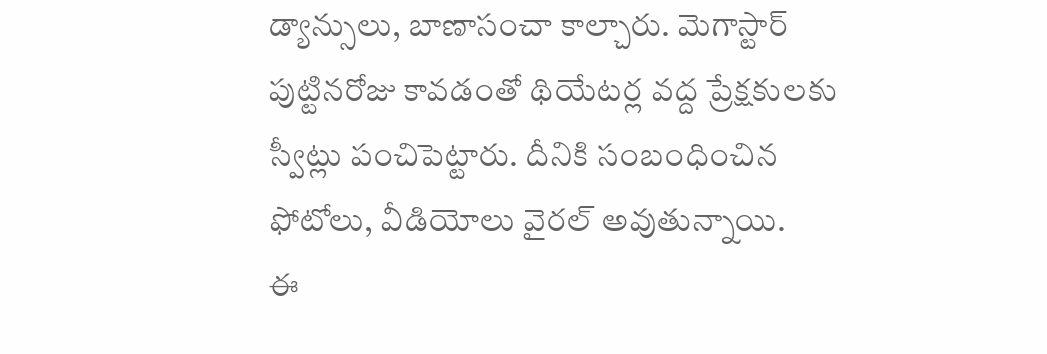డ్యాన్సులు, బాణాసంచా కాల్చారు. మెగాస్టార్ పుట్టినరోజు కావడంతో థియేటర్ల వద్ద ప్రేక్షకులకు స్వీట్లు పంచిపెట్టారు. దీనికి సంబంధించిన ఫోటోలు, వీడియోలు వైరల్ అవుతున్నాయి.
ఈ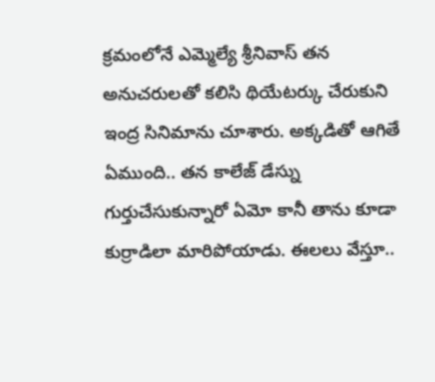క్రమంలోనే ఎమ్మెల్యే శ్రీనివాస్ తన అనుచరులతో కలిసి థియేటర్కు చేరుకుని ఇంద్ర సినిమాను చూశారు. అక్కడితో ఆగితే ఏముంది.. తన కాలేజ్ డేస్ను గుర్తుచేసుకున్నారో ఏమో కానీ తాను కూడా కుర్రాడిలా మారిపోయాడు. ఈలలు వేస్తూ..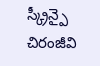స్క్రీన్పై చిరంజీవి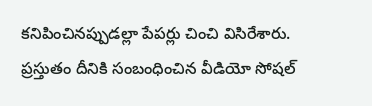కనిపించినప్పుడల్లా పేపర్లు చించి విసిరేశారు. ప్రస్తుతం దీనికి సంబంధించిన వీడియో సోషల్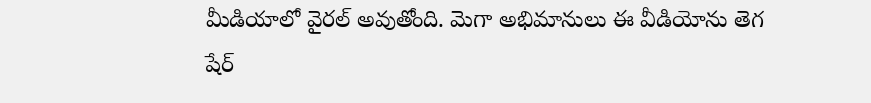మీడియాలో వైరల్ అవుతోంది. మెగా అభిమానులు ఈ వీడియోను తెగ షేర్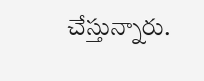చేస్తున్నారు.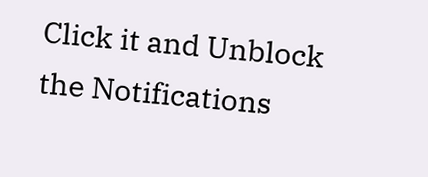Click it and Unblock the Notifications